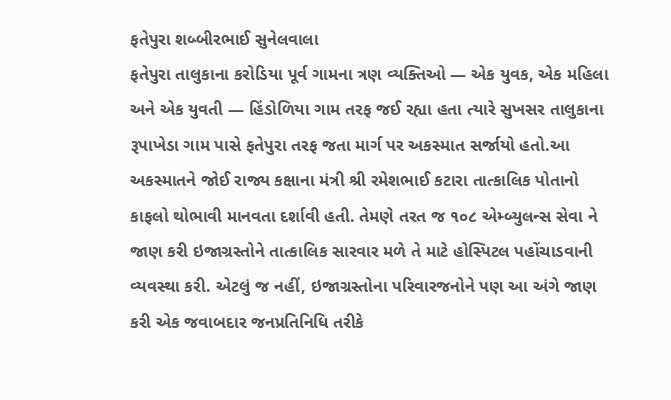ફતેપુરા શબ્બીરભાઈ સુનેલવાલા
ફતેપુરા તાલુકાના કરોડિયા પૂર્વ ગામના ત્રણ વ્યક્તિઓ — એક યુવક, એક મહિલા અને એક યુવતી — હિંડોળિયા ગામ તરફ જઈ રહ્યા હતા ત્યારે સુખસર તાલુકાના રૂપાખેડા ગામ પાસે ફતેપુરા તરફ જતા માર્ગ પર અકસ્માત સર્જાયો હતો.આ અકસ્માતને જોઈ રાજ્ય કક્ષાના મંત્રી શ્રી રમેશભાઈ કટારા તાત્કાલિક પોતાનો કાફલો થોભાવી માનવતા દર્શાવી હતી. તેમણે તરત જ ૧૦૮ એમ્બ્યુલન્સ સેવા ને જાણ કરી ઇજાગ્રસ્તોને તાત્કાલિક સારવાર મળે તે માટે હોસ્પિટલ પહોંચાડવાની વ્યવસ્થા કરી. એટલું જ નહીં, ઇજાગ્રસ્તોના પરિવારજનોને પણ આ અંગે જાણ કરી એક જવાબદાર જનપ્રતિનિધિ તરીકે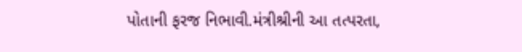પોતાની ફરજ નિભાવી.મંત્રીશ્રીની આ તત્પરતા,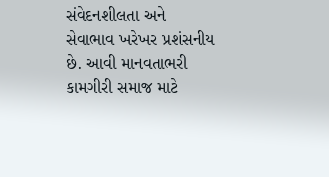સંવેદનશીલતા અને સેવાભાવ ખરેખર પ્રશંસનીય છે. આવી માનવતાભરી કામગીરી સમાજ માટે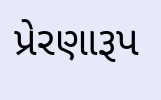પ્રેરણારૂપ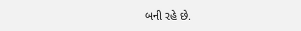બની રહે છે.